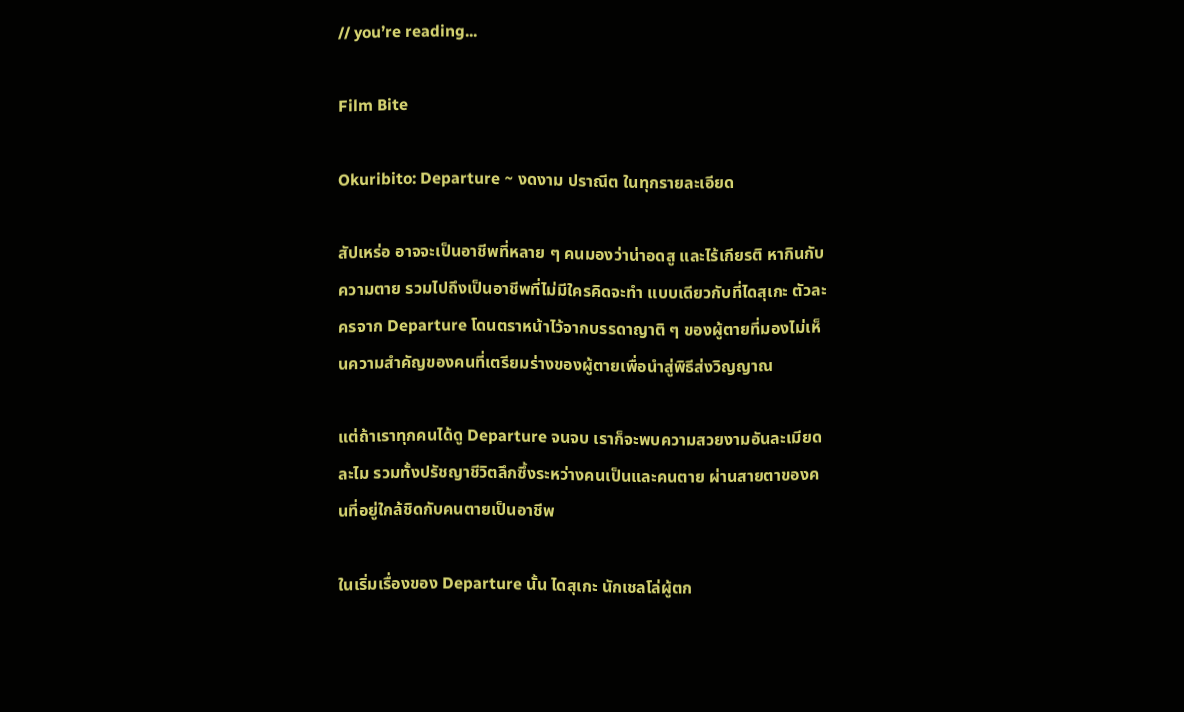// you’re reading...

Film Bite

Okuribito: Departure ~ งดงาม ปราณีต ในทุกรายละเอียด

สัปเหร่อ อาจจะเป็นอาชีพที่หลาย ๆ คนมองว่าน่าอดสู และไร้เกียรติ หากินกับความตาย รวมไปถึงเป็นอาชีพที่ไม่มีใครคิดจะทำ แบบเดียวกับที่ไดสุเกะ ตัวละครจาก Departure โดนตราหน้าไว้จากบรรดาญาติ ๆ ของผู้ตายที่มองไม่เห็นความสำคัญของคนที่เตรียมร่างของผู้ตายเพื่อนำสู่พิธีส่งวิญญาณ

แต่ถ้าเราทุกคนได้ดู Departure จนจบ เราก็จะพบความสวยงามอันละเมียดละไม รวมทั้งปรัชญาชีวิตลึกซึ้งระหว่างคนเป็นและคนตาย ผ่านสายตาของคนที่อยู่ใกล้ชิดกับคนตายเป็นอาชีพ

ในเริ่มเรื่องของ Departure นั้น ไดสุเกะ นักเชลโล่ผู้ตก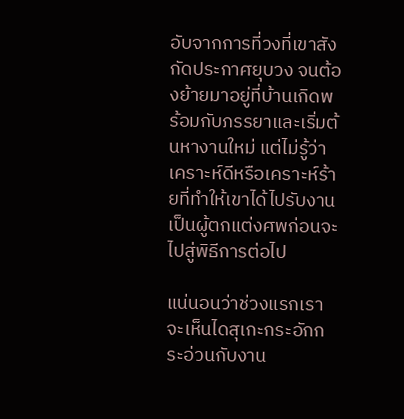อับจากการที่วงที่เขาสังกัดประกาศยุบวง จนต้องย้ายมาอยู่ที่บ้านเกิดพร้อมกับภรรยาและเริ่มต้นหางานใหม่ แต่ไม่รู้ว่าเคราะห์ดีหรือเคราะห์ร้ายที่ทำให้เขาได้ไปรับงานเป็นผู้ตกแต่งศพก่อนจะไปสู่พิธีการต่อไป

แน่นอนว่าช่วงแรกเราจะเห็นไดสุเกะกระอักกระอ่วนกับงาน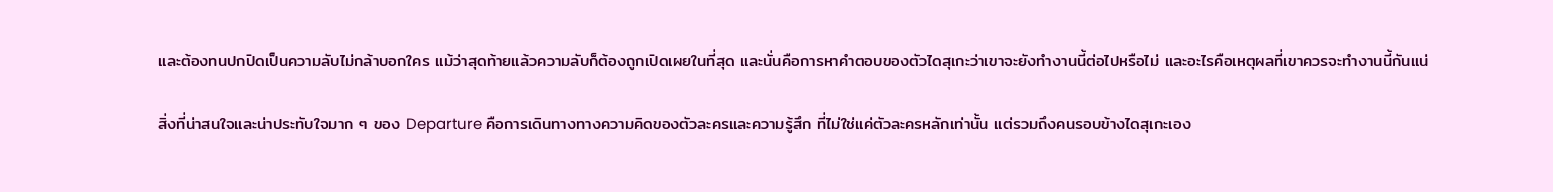และต้องทนปกปิดเป็นความลับไม่กล้าบอกใคร แม้ว่าสุดท้ายแล้วความลับก็ต้องถูกเปิดเผยในที่สุด และนั่นคือการหาคำตอบของตัวไดสุเกะว่าเขาจะยังทำงานนี้ต่อไปหรือไม่ และอะไรคือเหตุผลที่เขาควรจะทำงานนี้กันแน่

สิ่งที่น่าสนใจและน่าประทับใจมาก ๆ ของ Departure คือการเดินทางทางความคิดของตัวละครและความรู้สึก ที่ไม่ใช่แค่ตัวละครหลักเท่านั้น แต่รวมถึงคนรอบข้างไดสุเกะเอง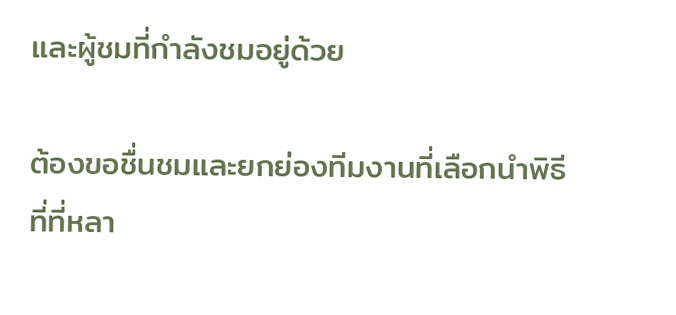และผู้ชมที่กำลังชมอยู่ด้วย

ต้องขอชื่นชมและยกย่องทีมงานที่เลือกนำพิธีที่ที่หลา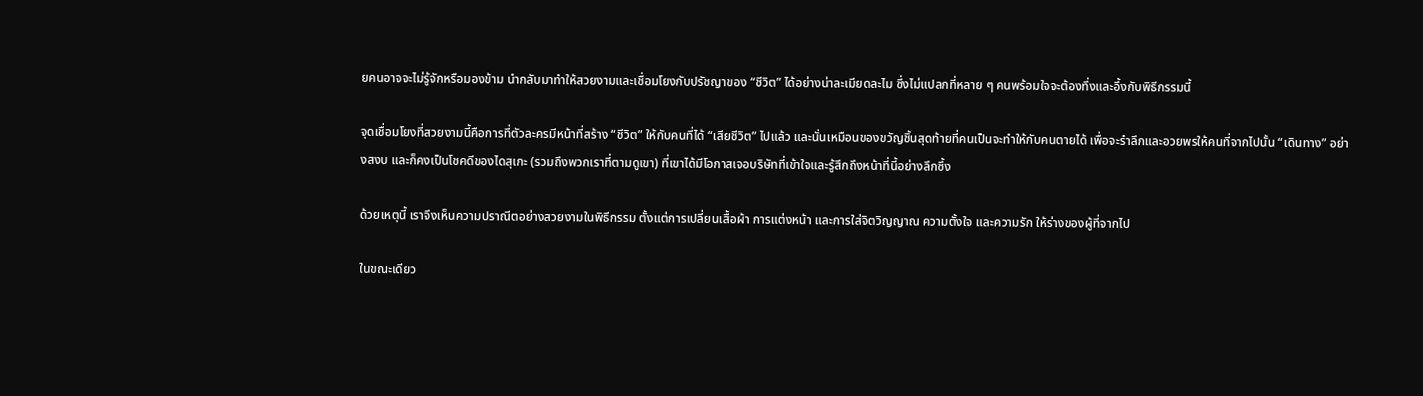ยคนอาจจะไม่รู้จักหรือมองข้าม นำกลับมาทำให้สวยงามและเชื่อมโยงกับปรัชญาของ “ชีวิต” ได้อย่างน่าละเมียดละไม ซึ่งไม่แปลกที่หลาย ๆ คนพร้อมใจจะต้องทึ่งและอึ้งกับพิธีกรรมนี้

จุดเชื่อมโยงที่สวยงามนี้คือการที่ตัวละครมีหน้าที่สร้าง “ชีวิต” ให้กับคนที่ได้ “เสียชีวิต” ไปแล้ว และนั่นเหมือนของขวัญชิ้นสุดท้ายที่คนเป็นจะทำให้กับคนตายได้ เพื่อจะรำลึกและอวยพรให้คนที่จากไปนั้น “เดินทาง” อย่างสงบ และก็คงเป็นโชคดีของไดสุเกะ (รวมถึงพวกเราที่ตามดูเขา) ที่เขาได้มีโอกาสเจอบริษัทที่เข้าใจและรู้สึกถึงหน้าที่นี้อย่างลึกซึ้ง

ด้วยเหตุนี้ เราจึงเห็นความปราณีตอย่างสวยงามในพิธีกรรม ตั้งแต่การเปลี่ยนเสื้อผ้า การแต่งหน้า และการใส่จิตวิญญาณ ความตั้งใจ และความรัก ให้ร่างของผู้ที่จากไป

ในขณะเดียว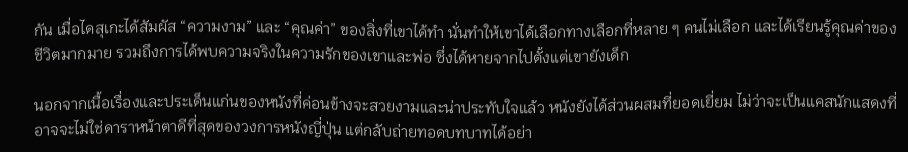กัน เมื่อไดสุเกะได้สัมผัส “ความงาม” และ “คุณค่า” ของสิ่งที่เขาได้ทำ นั่นทำให้เขาได้เลือกทางเลือกที่หลาย ๆ คนไม่เลือก และได้เรียนรู้คุณค่าของชีวิตมากมาย รวมถึงการได้พบความจริงในความรักของเขาและพ่อ ซึ่งได้หายจากไปตั้งแต่เขายังเด็ก

นอกจากเนื้อเรื่องและประเด็นแก่นของหนังที่ค่อนข้างจะสวยงามและน่าประทับใจแล้ว หนังยังได้ส่วนผสมที่ยอดเยี่ยม ไม่ว่าจะเป็นแคสนักแสดงที่อาจจะไม่ใช่ดาราหน้าตาดีที่สุดของวงการหนังญี่ปุ่น แต่กลับถ่ายทอดบทบาทได้อย่า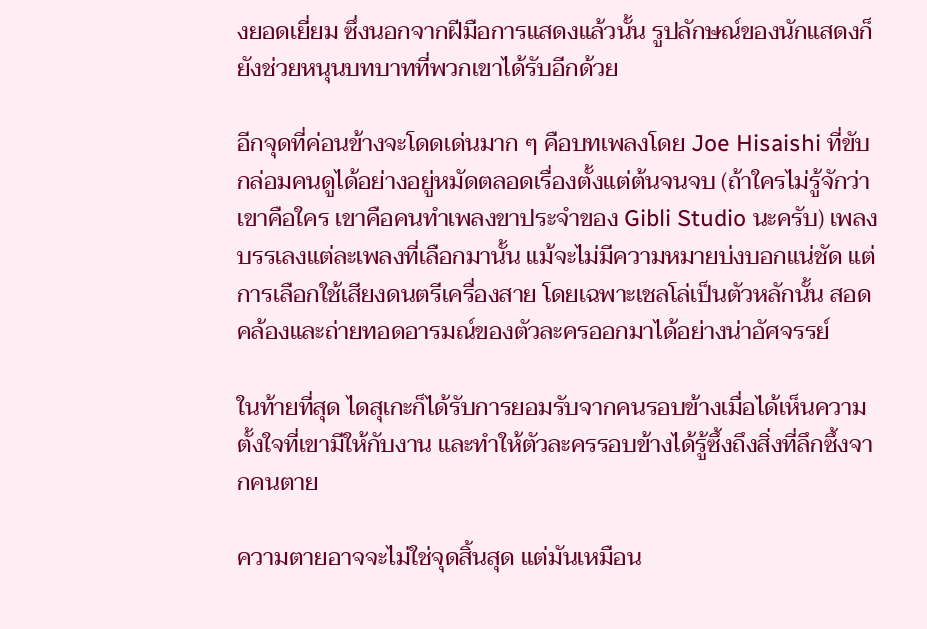งยอดเยี่ยม ซึ่งนอกจากฝีมือการแสดงแล้วนั้น รูปลักษณ์ของนักแสดงก็ยังช่วยหนุนบทบาทที่พวกเขาได้รับอีกด้วย

อีกจุดที่ค่อนข้างจะโดดเด่นมาก ๆ คือบทเพลงโดย Joe Hisaishi ที่ขับกล่อมคนดูได้อย่างอยู่หมัดตลอดเรื่องตั้งแต่ต้นจนจบ (ถ้าใครไม่รู้จักว่าเขาคือใคร เขาคือคนทำเพลงขาประจำของ Gibli Studio นะครับ) เพลงบรรเลงแต่ละเพลงที่เลือกมานั้น แม้จะไม่มีความหมายบ่งบอกแน่ชัด แต่การเลือกใช้เสียงดนตรีเครื่องสาย โดยเฉพาะเชลโล่เป็นตัวหลักนั้น สอดคล้องและถ่ายทอดอารมณ์ของตัวละครออกมาได้อย่างน่าอัศจรรย์

ในท้ายที่สุด ไดสุเกะก็ได้รับการยอมรับจากคนรอบข้างเมื่อได้เห็นความตั้งใจที่เขามีให้กับงาน และทำให้ตัวละครรอบข้างได้รู้ซึ้งถึงสิ่งที่ลึกซึ้งจากคนตาย

ความตายอาจจะไม่ใช่จุดสิ้นสุด แต่มันเหมือน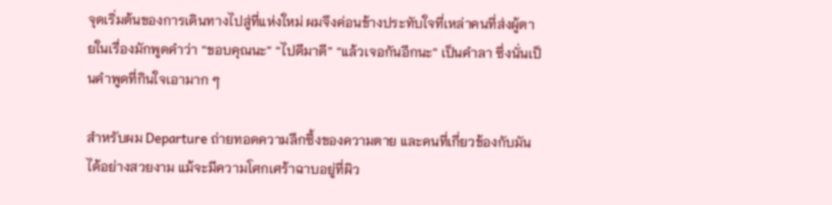จุดเริ่มต้นของการเดินทางไปสู่ที่แห่งใหม่ ผมจึงค่อนข้างประทับใจที่เหล่าคนที่ส่งผู้ตายในเรื่องมักพูดคำว่า “ขอบคุณนะ” “ไปดีมาดี” “แล้วเจอกันอีกนะ” เป็นคำลา ซึ่งนั่นเป็นคำพูดที่กินใจเอามาก ๆ

สำหรับผม Departure ถ่ายทอดความลึกซึ้งของความตาย และคนที่เกี่ยวข้องกับมันได้อย่างสวยงาม แม้จะมีความโศกเศร้าฉาบอยู่ที่ผิว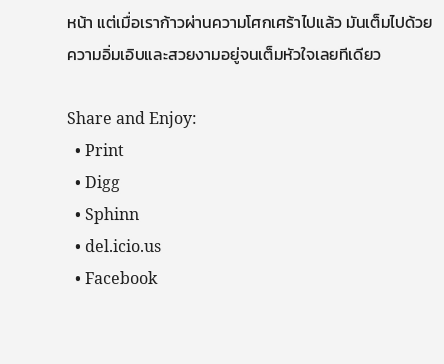หน้า แต่เมื่อเราก้าวผ่านความโศกเศร้าไปแล้ว มันเต็มไปด้วยความอิ่มเอิบและสวยงามอยู่จนเต็มหัวใจเลยทีเดียว

Share and Enjoy:
  • Print
  • Digg
  • Sphinn
  • del.icio.us
  • Facebook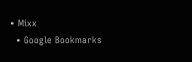• Mixx
  • Google Bookmarks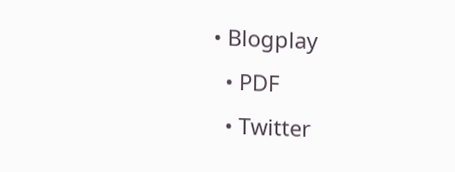• Blogplay
  • PDF
  • Twitter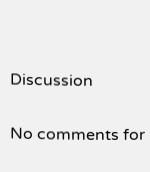Discussion

No comments for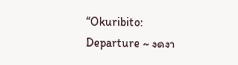“Okuribito: Departure ~ งดงา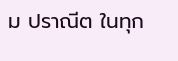ม ปราณีต ในทุก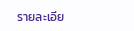รายละเอีย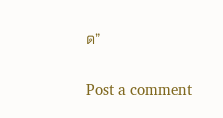ด”

Post a comment